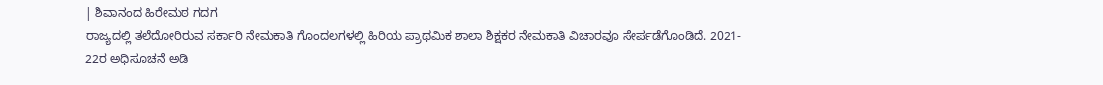| ಶಿವಾನಂದ ಹಿರೇಮಠ ಗದಗ
ರಾಜ್ಯದಲ್ಲಿ ತಲೆದೋರಿರುವ ಸರ್ಕಾರಿ ನೇಮಕಾತಿ ಗೊಂದಲಗಳಲ್ಲಿ ಹಿರಿಯ ಪ್ರಾಥಮಿಕ ಶಾಲಾ ಶಿಕ್ಷಕರ ನೇಮಕಾತಿ ವಿಚಾರವೂ ಸೇರ್ಪಡೆಗೊಂಡಿದೆ. 2021- 22ರ ಅಧಿಸೂಚನೆ ಅಡಿ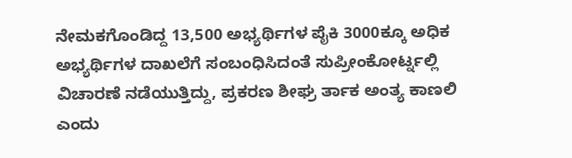ನೇಮಕಗೊಂಡಿದ್ದ 13,500 ಅಭ್ಯರ್ಥಿಗಳ ಪೈಕಿ 3000ಕ್ಕೂ ಅಧಿಕ ಅಭ್ಯರ್ಥಿಗಳ ದಾಖಲೆಗೆ ಸಂಬಂಧಿಸಿದಂತೆ ಸುಪ್ರೀಂಕೋರ್ಟ್ನಲ್ಲಿ ವಿಚಾರಣೆ ನಡೆಯುತ್ತಿದ್ದು, ಪ್ರಕರಣ ಶೀಘ್ರ ರ್ತಾಕ ಅಂತ್ಯ ಕಾಣಲಿ ಎಂದು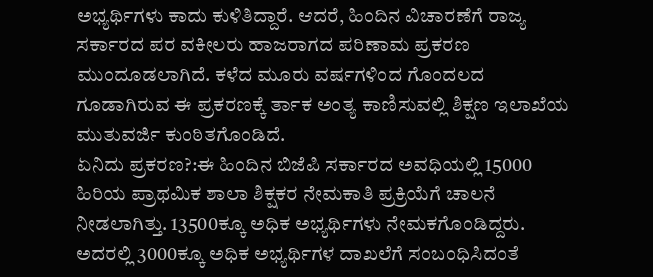ಅಭ್ಯರ್ಥಿಗಳು ಕಾದು ಕುಳಿತಿದ್ದಾರೆ. ಆದರೆ, ಹಿಂದಿನ ವಿಚಾರಣೆಗೆ ರಾಜ್ಯ ಸರ್ಕಾರದ ಪರ ವಕೀಲರು ಹಾಜರಾಗದ ಪರಿಣಾಮ ಪ್ರಕರಣ ಮುಂದೂಡಲಾಗಿದೆ. ಕಳೆದ ಮೂರು ವರ್ಷಗಳಿಂದ ಗೊಂದಲದ ಗೂಡಾಗಿರುವ ಈ ಪ್ರಕರಣಕ್ಕೆ ರ್ತಾಕ ಅಂತ್ಯ ಕಾಣಿಸುವಲ್ಲಿ ಶಿಕ್ಷಣ ಇಲಾಖೆಯ ಮುತುವರ್ಜಿ ಕುಂಠಿತಗೊಂಡಿದೆ.
ಏನಿದು ಪ್ರಕರಣ?:ಈ ಹಿಂದಿನ ಬಿಜೆಪಿ ಸರ್ಕಾರದ ಅವಧಿಯಲ್ಲಿ 15000 ಹಿರಿಯ ಪ್ರಾಥಮಿಕ ಶಾಲಾ ಶಿಕ್ಷಕರ ನೇಮಕಾತಿ ಪ್ರಕ್ರಿಯೆಗೆ ಚಾಲನೆ ನೀಡಲಾಗಿತ್ತು. 13500ಕ್ಕೂ ಅಧಿಕ ಅಭ್ಯರ್ಥಿಗಳು ನೇಮಕಗೊಂಡಿದ್ದರು. ಅದರಲ್ಲಿ 3000ಕ್ಕೂ ಅಧಿಕ ಅಭ್ಯರ್ಥಿಗಳ ದಾಖಲೆಗೆ ಸಂಬಂಧಿಸಿದಂತೆ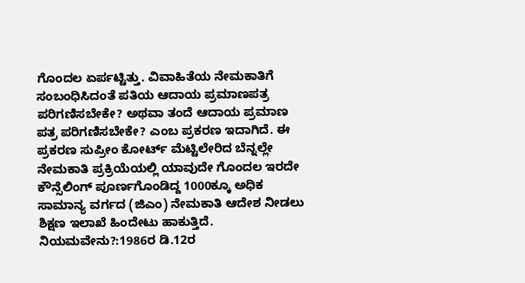ಗೊಂದಲ ಏರ್ಪಟ್ಟಿತ್ತು. ವಿವಾಹಿತೆಯ ನೇಮಕಾತಿಗೆ ಸಂಬಂಧಿಸಿದಂತೆ ಪತಿಯ ಆದಾಯ ಪ್ರಮಾಣಪತ್ರ ಪರಿಗಣಿಸಬೇಕೇ? ಅಥವಾ ತಂದೆ ಆದಾಯ ಪ್ರಮಾಣ ಪತ್ರ ಪರಿಗಣಿಸಬೇಕೇ? ಎಂಬ ಪ್ರಕರಣ ಇದಾಗಿದೆ. ಈ ಪ್ರಕರಣ ಸುಪ್ರೀಂ ಕೋರ್ಟ್ ಮೆಟ್ಟಿಲೇರಿದ ಬೆನ್ನಲ್ಲೇ ನೇಮಕಾತಿ ಪ್ರಕ್ರಿಯೆಯಲ್ಲಿ ಯಾವುದೇ ಗೊಂದಲ ಇರದೇ ಕೌನ್ಸೆಲಿಂಗ್ ಪೂರ್ಣಗೊಂಡಿದ್ದ 1000ಕ್ಕೂ ಅಧಿಕ ಸಾಮಾನ್ಯ ವರ್ಗದ (ಜಿಎಂ) ನೇಮಕಾತಿ ಆದೇಶ ನೀಡಲು ಶಿಕ್ಷಣ ಇಲಾಖೆ ಹಿಂದೇಟು ಹಾಕುತ್ತಿದೆ.
ನಿಯಮವೇನು?:1986ರ ಡಿ.12ರ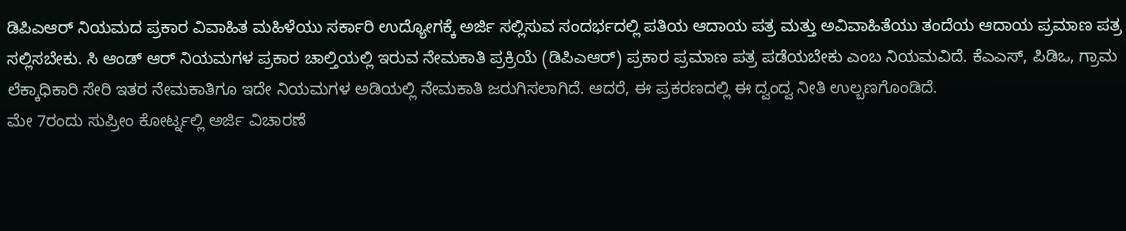ಡಿಪಿಎಆರ್ ನಿಯಮದ ಪ್ರಕಾರ ವಿವಾಹಿತ ಮಹಿಳೆಯು ಸರ್ಕಾರಿ ಉದ್ಯೋಗಕ್ಕೆ ಅರ್ಜಿ ಸಲ್ಲಿಸುವ ಸಂದರ್ಭದಲ್ಲಿ ಪತಿಯ ಆದಾಯ ಪತ್ರ ಮತ್ತು ಅವಿವಾಹಿತೆಯು ತಂದೆಯ ಆದಾಯ ಪ್ರಮಾಣ ಪತ್ರ ಸಲ್ಲಿಸಬೇಕು. ಸಿ ಆಂಡ್ ಆರ್ ನಿಯಮಗಳ ಪ್ರಕಾರ ಚಾಲ್ತಿಯಲ್ಲಿ ಇರುವ ನೇಮಕಾತಿ ಪ್ರಕ್ರಿಯೆ (ಡಿಪಿಎಆರ್) ಪ್ರಕಾರ ಪ್ರಮಾಣ ಪತ್ರ ಪಡೆಯಬೇಕು ಎಂಬ ನಿಯಮವಿದೆ. ಕೆಎಎಸ್, ಪಿಡಿಒ, ಗ್ರಾಮ ಲೆಕ್ಕಾಧಿಕಾರಿ ಸೇರಿ ಇತರ ನೇಮಕಾತಿಗೂ ಇದೇ ನಿಯಮಗಳ ಅಡಿಯಲ್ಲಿ ನೇಮಕಾತಿ ಜರುಗಿಸಲಾಗಿದೆ. ಆದರೆ, ಈ ಪ್ರಕರಣದಲ್ಲಿ ಈ ದ್ವಂದ್ವ ನೀತಿ ಉಲ್ಬಣಗೊಂಡಿದೆ.
ಮೇ 7ರಂದು ಸುಪ್ರೀಂ ಕೋರ್ಟ್ನಲ್ಲಿ ಅರ್ಜಿ ವಿಚಾರಣೆ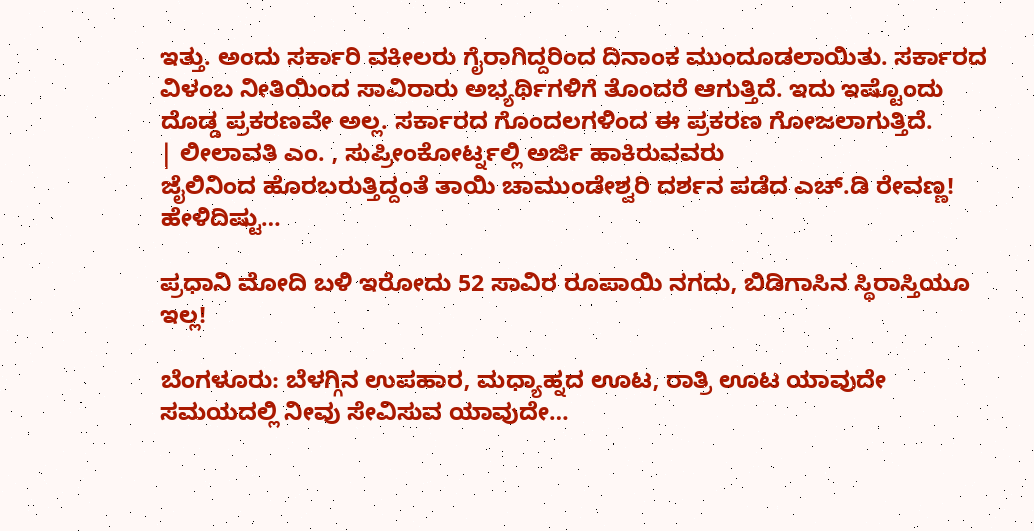ಇತ್ತು. ಅಂದು ಸರ್ಕಾರಿ ವಕೀಲರು ಗೈರಾಗಿದ್ದರಿಂದ ದಿನಾಂಕ ಮುಂದೂಡಲಾಯಿತು. ಸರ್ಕಾರದ ವಿಳಂಬ ನೀತಿಯಿಂದ ಸಾವಿರಾರು ಅಭ್ಯರ್ಥಿಗಳಿಗೆ ತೊಂದರೆ ಆಗುತ್ತಿದೆ. ಇದು ಇಷ್ಟೊಂದು ದೊಡ್ಡ ಪ್ರಕರಣವೇ ಅಲ್ಲ. ಸರ್ಕಾರದ ಗೊಂದಲಗಳಿಂದ ಈ ಪ್ರಕರಣ ಗೋಜಲಾಗುತ್ತಿದೆ.
| ಲೀಲಾವತಿ ಎಂ. , ಸುಪ್ರೀಂಕೋರ್ಟ್ನಲ್ಲಿ ಅರ್ಜಿ ಹಾಕಿರುವವರು
ಜೈಲಿನಿಂದ ಹೊರಬರುತ್ತಿದ್ದಂತೆ ತಾಯಿ ಚಾಮುಂಡೇಶ್ವರಿ ದರ್ಶನ ಪಡೆದ ಎಚ್.ಡಿ ರೇವಣ್ಣ! ಹೇಳಿದಿಷ್ಟು…

ಪ್ರಧಾನಿ ಮೋದಿ ಬಳಿ ಇರೋದು 52 ಸಾವಿರ ರೂಪಾಯಿ ನಗದು, ಬಿಡಿಗಾಸಿನ ಸ್ಥಿರಾಸ್ತಿಯೂ ಇಲ್ಲ!

ಬೆಂಗಳೂರು: ಬೆಳಗ್ಗಿನ ಉಪಹಾರ, ಮಧ್ಯಾಹ್ನದ ಊಟ, ರಾತ್ರಿ ಊಟ ಯಾವುದೇ ಸಮಯದಲ್ಲಿ ನೀವು ಸೇವಿಸುವ ಯಾವುದೇ…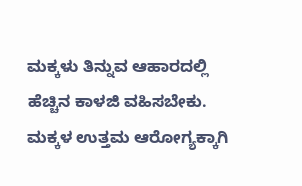ಮಕ್ಕಳು ತಿನ್ನುವ ಆಹಾರದಲ್ಲಿ ಹೆಚ್ಚಿನ ಕಾಳಜಿ ವಹಿಸಬೇಕು. ಮಕ್ಕಳ ಉತ್ತಮ ಆರೋಗ್ಯಕ್ಕಾಗಿ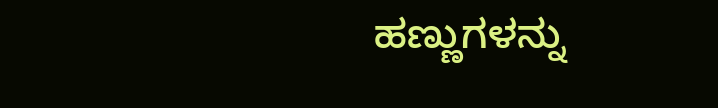ಹಣ್ಣುಗಳನ್ನು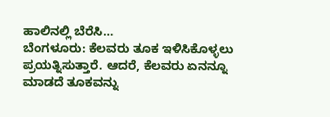ಹಾಲಿನಲ್ಲಿ ಬೆರೆಸಿ…
ಬೆಂಗಳೂರು: ಕೆಲವರು ತೂಕ ಇಳಿಸಿಕೊಳ್ಳಲು ಪ್ರಯತ್ನಿಸುತ್ತಾರೆ. ಆದರೆ, ಕೆಲವರು ಏನನ್ನೂ ಮಾಡದೆ ತೂಕವನ್ನು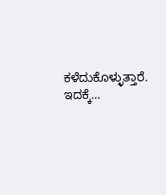ಕಳೆದುಕೊಳ್ಳುತ್ತಾರೆ. ಇದಕ್ಕೆ…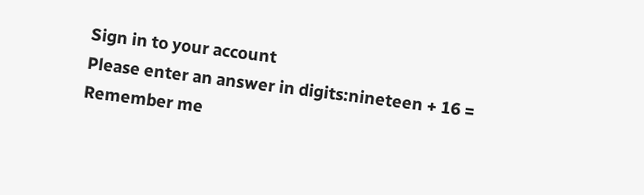Sign in to your account
Please enter an answer in digits:nineteen + 16 =
Remember me